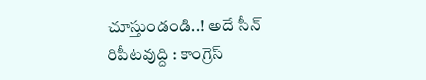చూస్తుండండి..! అదే సీన్ రిపీటవుద్ది : కాంగ్రెస్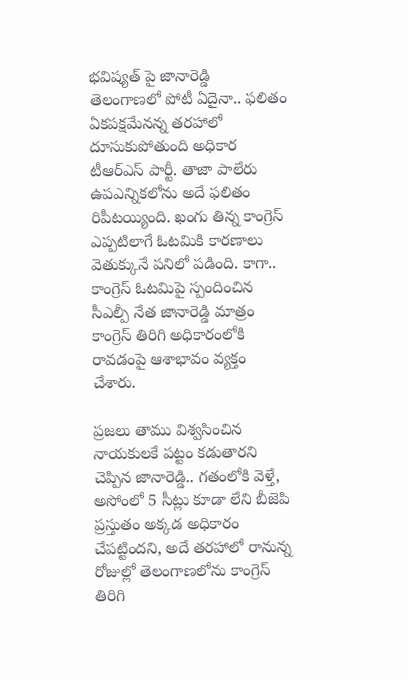భవిష్యత్ పై జానారెడ్డి
తెలంగాణలో పోటీ ఏదైనా.. ఫలితం ఏకపక్షమేనన్న తరహాలో దూసుకుపోతుంది అధికార టీఆర్ఎస్ పార్టీ. తాజా పాలేరు ఉపఎన్నికలోను అదే ఫలితం రిపీటయ్యింది. ఖంగు తిన్న కాంగ్రెస్ ఎప్పటిలాగే ఓటమికి కారణాలు వెతుక్కునే పనిలో పడింది. కాగా.. కాంగ్రెస్ ఓటమిపై స్పందించిన సీఎల్పీ నేత జానారెడ్డి మాత్రం కాంగ్రెస్ తిరిగి అధికారంలోకి రావడంపై ఆశాభావం వ్యక్తం చేశారు.

ప్రజలు తాము విశ్వసించిన నాయకులకే పట్టం కడుతారని చెప్పిన జానారెడ్డి.. గతంలోకి వెళ్తే, అసోంలో 5 సీట్లు కూడా లేని బీజెపి ప్రస్తుతం అక్కడ అధికారం చేపట్టిందని, అదే తరహాలో రానున్న రోజుల్లో తెలంగాణలోను కాంగ్రెస్ తిరిగి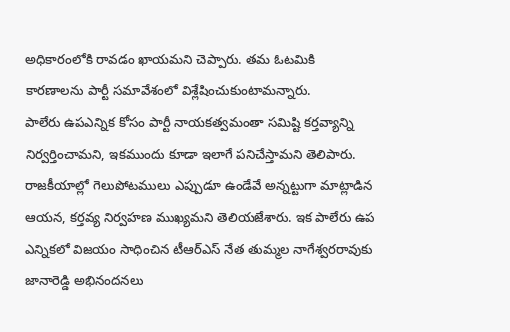అధికారంలోకి రావడం ఖాయమని చెప్పారు. తమ ఓటమికి కారణాలను పార్టీ సమావేశంలో విశ్లేషించుకుంటామన్నారు.
పాలేరు ఉపఎన్నిక కోసం పార్టీ నాయకత్వమంతా సమిష్టి కర్తవ్యాన్ని నిర్వర్తించామని, ఇకముందు కూడా ఇలాగే పనిచేస్తామని తెలిపారు. రాజకీయాల్లో గెలుపోటములు ఎప్పుడూ ఉండేవే అన్నట్టుగా మాట్లాడిన ఆయన, కర్తవ్య నిర్వహణ ముఖ్యమని తెలియజేశారు. ఇక పాలేరు ఉప ఎన్నికలో విజయం సాధించిన టీఆర్ఎస్ నేత తుమ్మల నాగేశ్వరరావుకు జానారెడ్డి అభినందనలు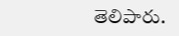తెలిపారు.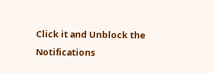Click it and Unblock the Notifications